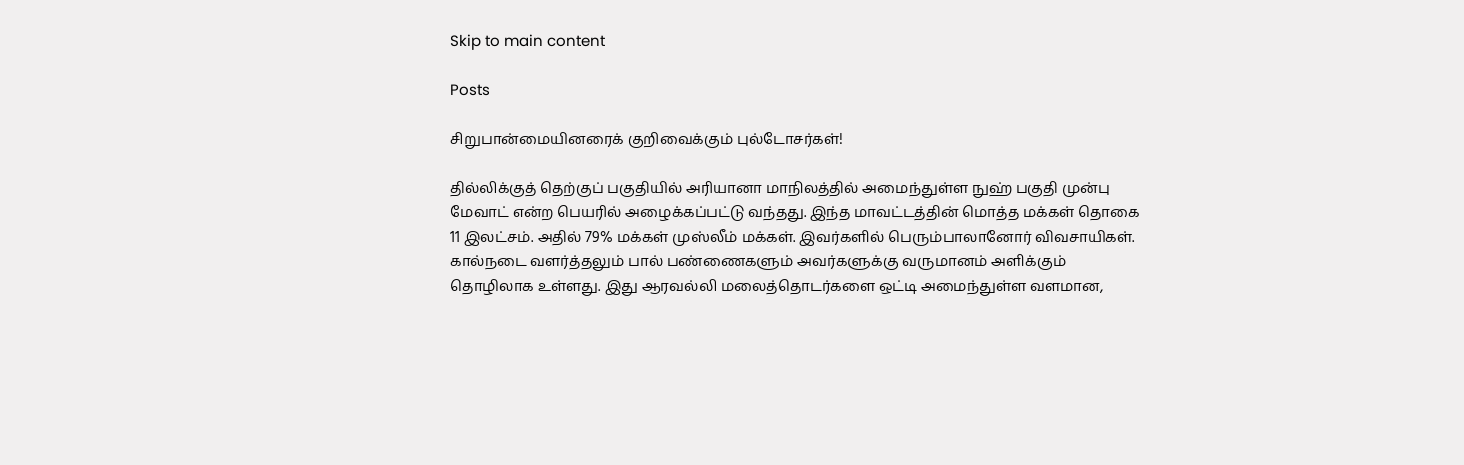Skip to main content

Posts

சிறுபான்மையினரைக் குறிவைக்கும் புல்டோசர்கள்!

தில்லிக்குத் தெற்குப் பகுதியில் அரியானா மாநிலத்தில் அமைந்துள்ள நுஹ் பகுதி முன்பு மேவாட் என்ற பெயரில் அழைக்கப்பட்டு வந்தது. இந்த மாவட்டத்தின் மொத்த மக்கள் தொகை 11 இலட்சம். அதில் 79% மக்கள் முஸ்லீம் மக்கள். இவர்களில் பெரும்பாலானோர் விவசாயிகள். கால்நடை வளர்த்தலும் பால் பண்ணைகளும் அவர்களுக்கு வருமானம் அளிக்கும் தொழிலாக உள்ளது. இது ஆரவல்லி மலைத்தொடர்களை ஒட்டி அமைந்துள்ள வளமான,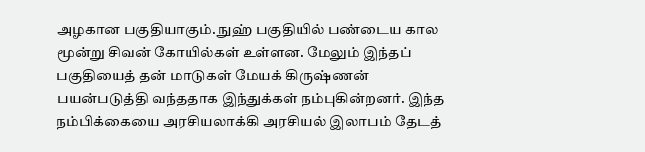அழகான பகுதியாகும். நுஹ் பகுதியில் பண்டைய கால மூன்று சிவன் கோயில்கள் உள்ளன. மேலும் இந்தப் பகுதியைத் தன் மாடுகள் மேயக் கிருஷ்ணன் பயன்படுத்தி வந்ததாக இந்துக்கள் நம்புகின்றனர். இந்த நம்பிக்கையை அரசியலாக்கி அரசியல் இலாபம் தேடத்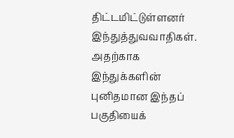திட்டமிட்டுள்ளனர் இந்துத்துவவாதிகள். அதற்காக இந்துக்களின் புனிதமான இந்தப் பகுதியைக்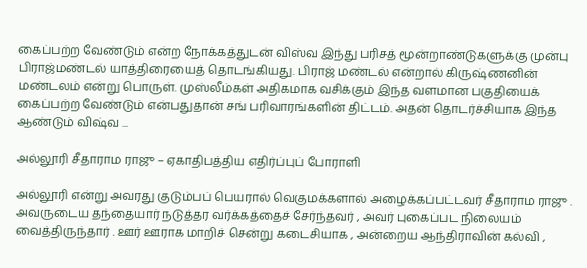கைப்பற்ற வேண்டும் என்ற நோக்கத்துடன் விஸ்வ இந்து பரிசத் மூன்றாண்டுகளுக்கு முன்பு பிராஜ்மண்டல் யாத்திரையைத் தொடங்கியது. பிராஜ் மண்டல் என்றால் கிருஷ்ணனின் மண்டலம் என்று பொருள். முஸ்லீம்கள் அதிகமாக வசிக்கும் இந்த வளமான பகுதியைக் கைப்பற்ற வேண்டும் என்பதுதான் சங் பரிவாரங்களின் திட்டம். அதன் தொடர்ச்சியாக இந்த ஆண்டும் விஷ்வ ...

அல்லூரி சீதாராம ராஜு – ஏகாதிபத்திய எதிர்ப்புப் போராளி

அல்லூரி என்று அவரது குடும்பப் பெயரால் வெகுமக்களால் அழைக்கப்பட்டவர் சீதாராம ராஜு . அவருடைய தந்தையார் நடுத்தர வர்க்கத்தைச் சேர்ந்தவர் , அவர் புகைப்பட நிலையம் வைத்திருந்தார் . ஊர் ஊராக மாறிச் சென்று கடைசியாக , அன்றைய ஆந்திராவின் கல்வி ,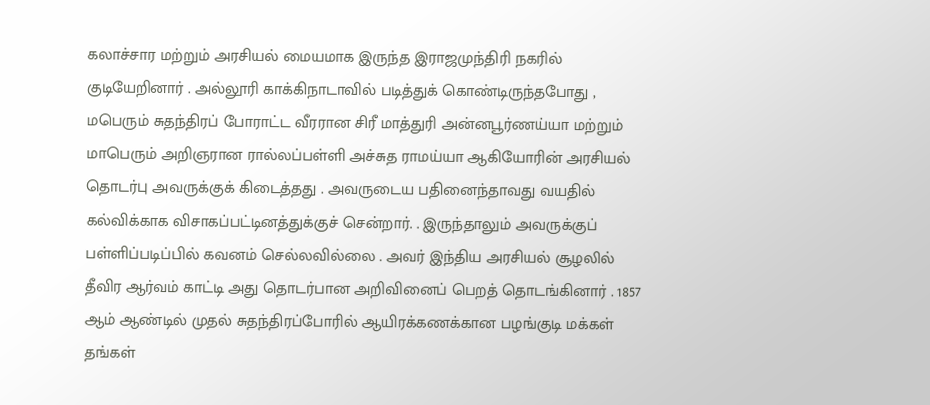கலாச்சார மற்றும் அரசியல் மையமாக இருந்த இராஜமுந்திரி நகரில் குடியேறினார் . அல்லூரி காக்கிநாடாவில் படித்துக் கொண்டிருந்தபோது , மபெரும் சுதந்திரப் போராட்ட வீரரான சிரீ மாத்துரி அன்னபூர்ணய்யா மற்றும் மாபெரும் அறிஞரான ரால்லப்பள்ளி அச்சுத ராமய்யா ஆகியோரின் அரசியல் தொடர்பு அவருக்குக் கிடைத்தது . அவருடைய பதினைந்தாவது வயதில் கல்விக்காக விசாகப்பட்டினத்துக்குச் சென்றார். . இருந்தாலும் அவருக்குப் பள்ளிப்படிப்பில் கவனம் செல்லவில்லை . அவர் இந்திய அரசியல் சூழலில் தீவிர ஆர்வம் காட்டி அது தொடர்பான அறிவினைப் பெறத் தொடங்கினார் . 1857 ஆம் ஆண்டில் முதல் சுதந்திரப்போரில் ஆயிரக்கணக்கான பழங்குடி மக்கள் தங்கள்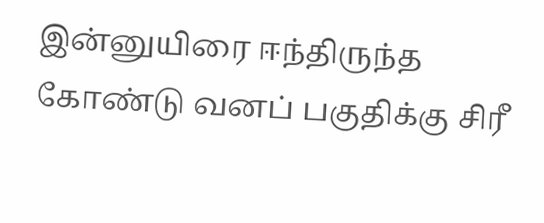இன்னுயிரை ஈந்திருந்த கோண்டு வனப் பகுதிக்கு சிரீ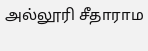அல்லூரி சீதாராம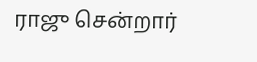ராஜு சென்றார்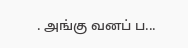. அங்கு வனப் ப...